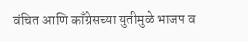वंचित आणि काँग्रेसच्या युतीमुळे भाजप व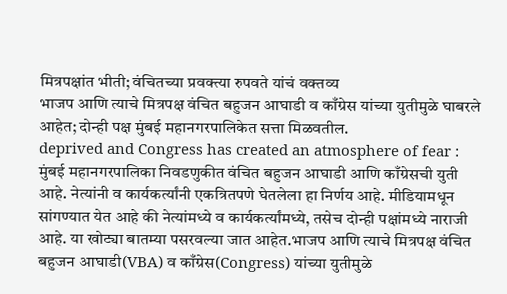मित्रपक्षांत भीती; वंचितच्या प्रवक्त्या रुपवते यांचं वक्तव्य
भाजप आणि त्याचे मित्रपक्ष वंचित बहुजन आघाडी व काँग्रेस यांच्या युतीमुळे घाबरले आहेत; दोन्ही पक्ष मुंबई महानगरपालिकेत सत्ता मिळवतील.
deprived and Congress has created an atmosphere of fear : मुंबई महानगरपालिका निवडणुकीत वंचित बहुजन आघाडी आणि काँग्रेसची युती आहे. नेत्यांनी व कार्यकर्त्यांनी एकत्रितपणे घेतलेला हा निर्णय आहे. मीडियामधून सांगण्यात येत आहे की नेत्यांमध्ये व कार्यकर्त्यांमध्ये, तसेच दोन्ही पक्षांमध्ये नाराजी आहे. या खोट्या बातम्या पसरवल्या जात आहेत.भाजप आणि त्याचे मित्रपक्ष वंचित बहुजन आघाडी(VBA) व काँग्रेस(Congress) यांच्या युतीमुळे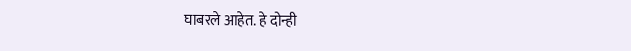घाबरले आहेत. हे दोन्ही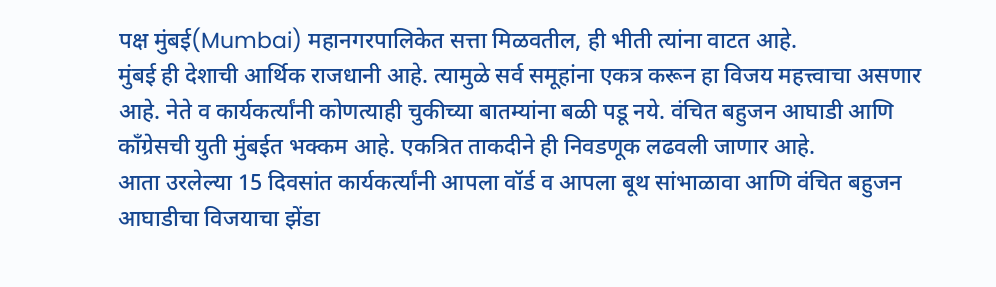पक्ष मुंबई(Mumbai) महानगरपालिकेत सत्ता मिळवतील, ही भीती त्यांना वाटत आहे.
मुंबई ही देशाची आर्थिक राजधानी आहे. त्यामुळे सर्व समूहांना एकत्र करून हा विजय महत्त्वाचा असणार आहे. नेते व कार्यकर्त्यांनी कोणत्याही चुकीच्या बातम्यांना बळी पडू नये. वंचित बहुजन आघाडी आणि काँग्रेसची युती मुंबईत भक्कम आहे. एकत्रित ताकदीने ही निवडणूक लढवली जाणार आहे.
आता उरलेल्या 15 दिवसांत कार्यकर्त्यांनी आपला वॉर्ड व आपला बूथ सांभाळावा आणि वंचित बहुजन आघाडीचा विजयाचा झेंडा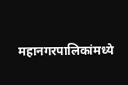महानगरपालिकांमध्ये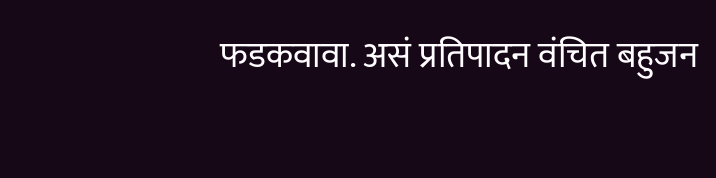फडकवावा. असं प्रतिपादन वंचित बहुजन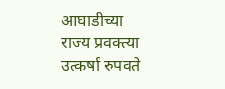आघाडीच्या राज्य प्रवक्त्या उत्कर्षा रुपवते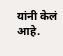यांनी केलं आहे.